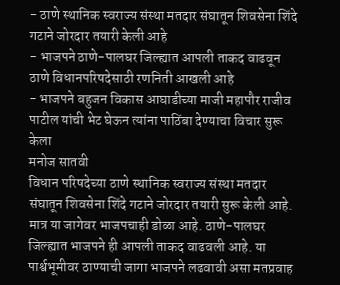- ठाणे स्थानिक स्वराज्य संस्था मतदार संघातून शिवसेना शिंदे गटाने जोरदार तयारी केली आहे
- भाजपने ठाणे-पालघर जिल्ह्यात आपली ताकद वाढवून ठाणे विधानपरिषदेसाठी रणनिती आखली आहे
- भाजपने बहुजन विकास आघाडीच्या माजी महापौर राजीव पाटील यांची भेट घेऊन त्यांना पाठिंबा देण्याचा विचार सुरू केला
मनोज सातवी
विधान परिषदेच्या ठाणे स्थानिक स्वराज्य संस्था मतदार संघातून शिवसेना शिंदे गटाने जोरदार तयारी सुरू केली आहे. मात्र या जागेवर भाजपचाही डोळा आहे. ठाणे-पालघर जिल्ह्यात भाजपने ही आपली ताकद वाढवली आहे. या पार्श्वभूमीवर ठाण्याची जागा भाजपने लढवावी असा मतप्रवाह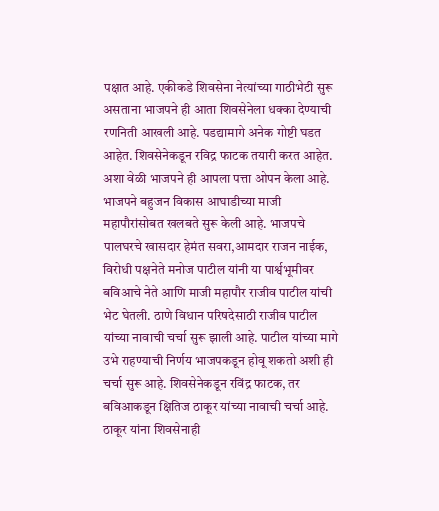पक्षात आहे. एकीकडे शिवसेना नेत्यांच्या गाठीभेटी सुरू असताना भाजपने ही आता शिवसेनेला धक्का देण्याची रणनिती आखली आहे. पडद्यामागे अनेक गोष्टी घडत आहेत. शिवसेनेकडून रविद्र फाटक तयारी करत आहेत. अशा वेळी भाजपने ही आपला पत्ता ओपन केला आहे.
भाजपने बहुजन विकास आघाडीच्या माजी महापौरांसोबत खलबते सुरू केली आहे. भाजपचे पालघरचे खासदार हेमंत सवरा,आमदार राजन नाईक, विरोधी पक्षनेते मनोज पाटील यांनी या पार्श्वभूमीवर बविआचे नेते आणि माजी महापौर राजीव पाटील यांची भेट घेतली. ठाणे विधान परिषदेसाठी राजीव पाटील यांच्या नावाची चर्चा सुरू झाली आहे. पाटील यांच्या मागे उभे राहण्याची निर्णय भाजपकडून होवू शकतो अशी ही चर्चा सुरू आहे. शिवसेनेकडून रविंद्र फाटक, तर बविआकडून क्षितिज ठाकूर यांच्या नावाची चर्चा आहे. ठाकूर यांना शिवसेनाही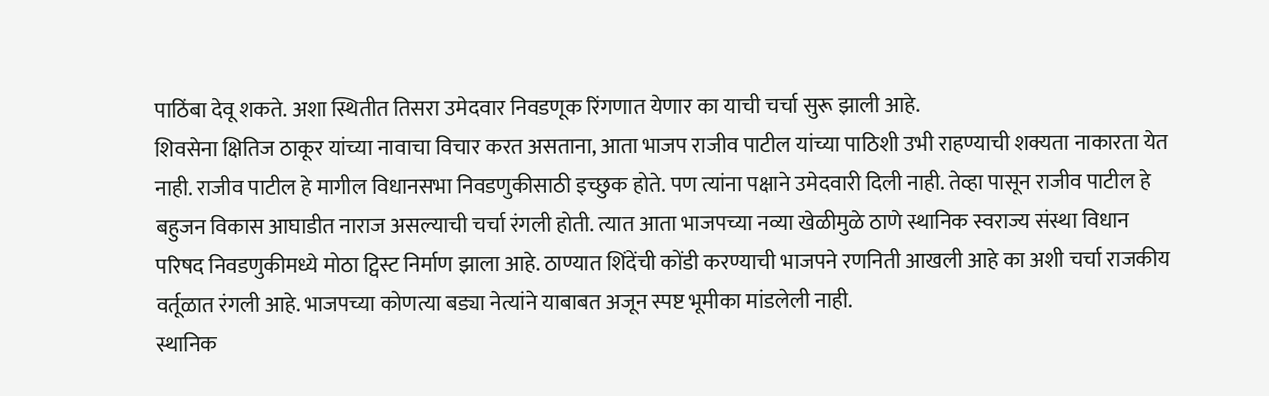पाठिंबा देवू शकते. अशा स्थितीत तिसरा उमेदवार निवडणूक रिंगणात येणार का याची चर्चा सुरू झाली आहे.
शिवसेना क्षितिज ठाकूर यांच्या नावाचा विचार करत असताना, आता भाजप राजीव पाटील यांच्या पाठिशी उभी राहण्याची शक्यता नाकारता येत नाही. राजीव पाटील हे मागील विधानसभा निवडणुकीसाठी इच्छुक होते. पण त्यांना पक्षाने उमेदवारी दिली नाही. तेव्हा पासून राजीव पाटील हे बहुजन विकास आघाडीत नाराज असल्याची चर्चा रंगली होती. त्यात आता भाजपच्या नव्या खेळीमुळे ठाणे स्थानिक स्वराज्य संस्था विधान परिषद निवडणुकीमध्ये मोठा ट्विस्ट निर्माण झाला आहे. ठाण्यात शिंदेंची कोंडी करण्याची भाजपने रणनिती आखली आहे का अशी चर्चा राजकीय वर्तूळात रंगली आहे. भाजपच्या कोणत्या बड्या नेत्यांने याबाबत अजून स्पष्ट भूमीका मांडलेली नाही.
स्थानिक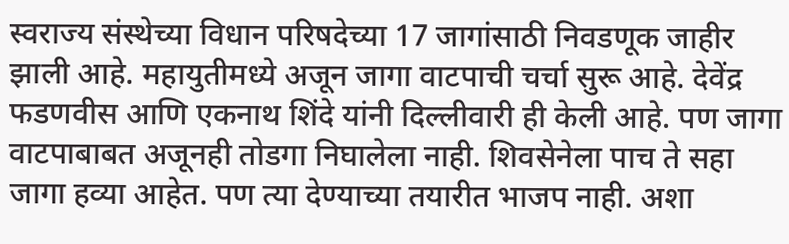स्वराज्य संस्थेच्या विधान परिषदेच्या 17 जागांसाठी निवडणूक जाहीर झाली आहे. महायुतीमध्ये अजून जागा वाटपाची चर्चा सुरू आहे. देवेंद्र फडणवीस आणि एकनाथ शिंदे यांनी दिल्लीवारी ही केली आहे. पण जागा वाटपाबाबत अजूनही तोडगा निघालेला नाही. शिवसेनेला पाच ते सहा जागा हव्या आहेत. पण त्या देण्याच्या तयारीत भाजप नाही. अशा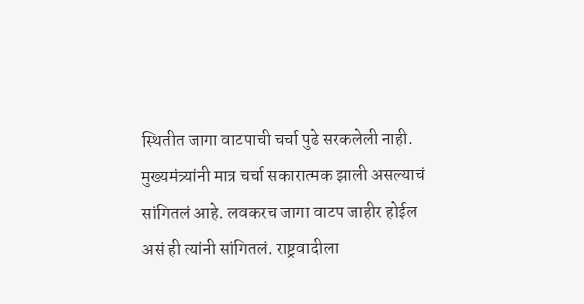स्थितीत जागा वाटपाची चर्चा पुढे सरकलेली नाही. मुख्यमंत्र्यांनी मात्र चर्चा सकारात्मक झाली असल्याचं सांगितलं आहे. लवकरच जागा वाटप जाहीर होईल असं ही त्यांनी सांगितलं. राष्ट्रवादीला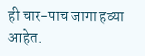ही चार-पाच जागा हव्या आहेत.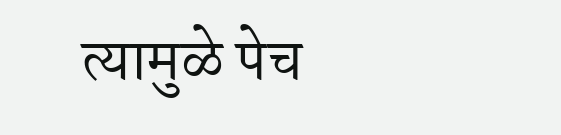त्यामुळे पेच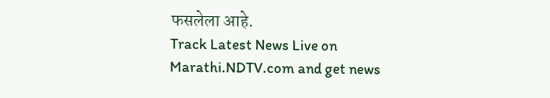फसलेला आहे.
Track Latest News Live on Marathi.NDTV.com and get news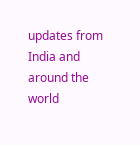updates from India and around the world